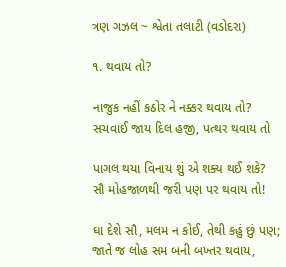ત્રણ ગઝલ ~ શ્વેતા તલાટી (વડોદરા)

૧. થવાય તો?

નાજુક નહીં કઠોર ને નક્કર થવાય તો?
સચવાઈ જાય દિલ હજી, પત્થર થવાય તો

પાગલ થયા વિનાય શું એ શક્ય થઈ શકે?
સૌ મોહજાળથી જરી પણ પર થવાય તો!

ઘા દેશે સૌ, મલમ ન કોઈ, તેથી કહું છું પણ;
જાતે જ લોહ સમ બની બખ્તર થવાય,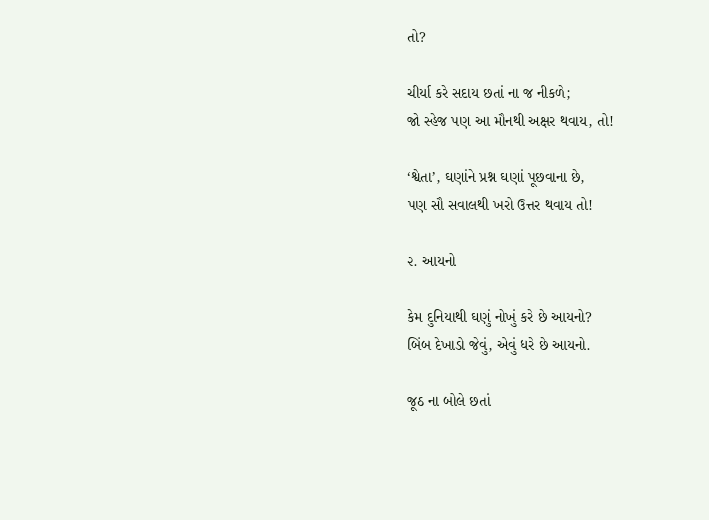તો?

ચીર્યા કરે સદાય છતાં ના જ નીકળે;
જો સ્હેજ પણ આ મૌનથી અક્ષર થવાય, તો!

‘શ્વેતા’, ઘણાંને પ્રશ્ન ઘણાં પૂછવાના છે,
પણ સૌ સવાલથી ખરો ઉત્તર થવાય તો!

૨. આયનો

કેમ દુનિયાથી ઘણું નોખું કરે છે આયનો?
બિંબ દેખાડો જેવું, એવું ધરે છે આયનો.

જૂઠ ના બોલે છતાં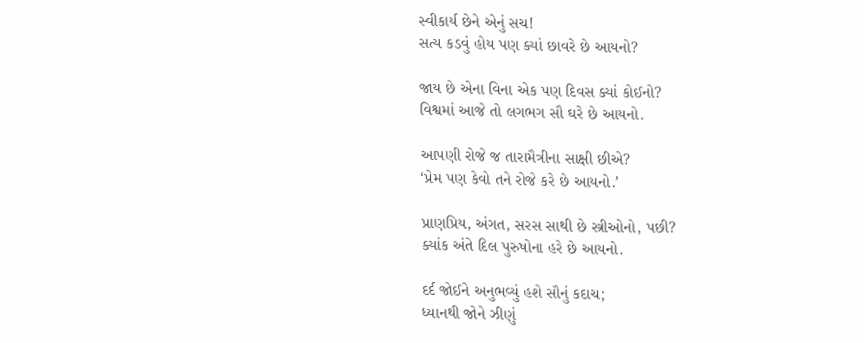સ્વીકાર્ય છેને એનું સચ!
સત્ય કડવું હોય પણ ક્યાં છાવરે છે આયનો?

જાય છે એના વિના એક પણ દિવસ ક્યાં કોઈનો?
વિશ્વમાં આજે તો લગભગ સૌ ઘરે છે આયનો.

આપણી રોજે જ તારામૈત્રીના સાક્ષી છીએ?
‘પ્રેમ પણ કેવો તને રોજે કરે છે આયનો.’

પ્રાણપ્રિય, અંગત, સરસ સાથી છે સ્ત્રીઓનો, પછી?
ક્યાંક અંતે દિલ પુરુષોના હરે છે આયનો.

દર્દ જોઈને અનુભવ્યું હશે સૌનું કદાચ;
ધ્યાનથી જોને ઝીણું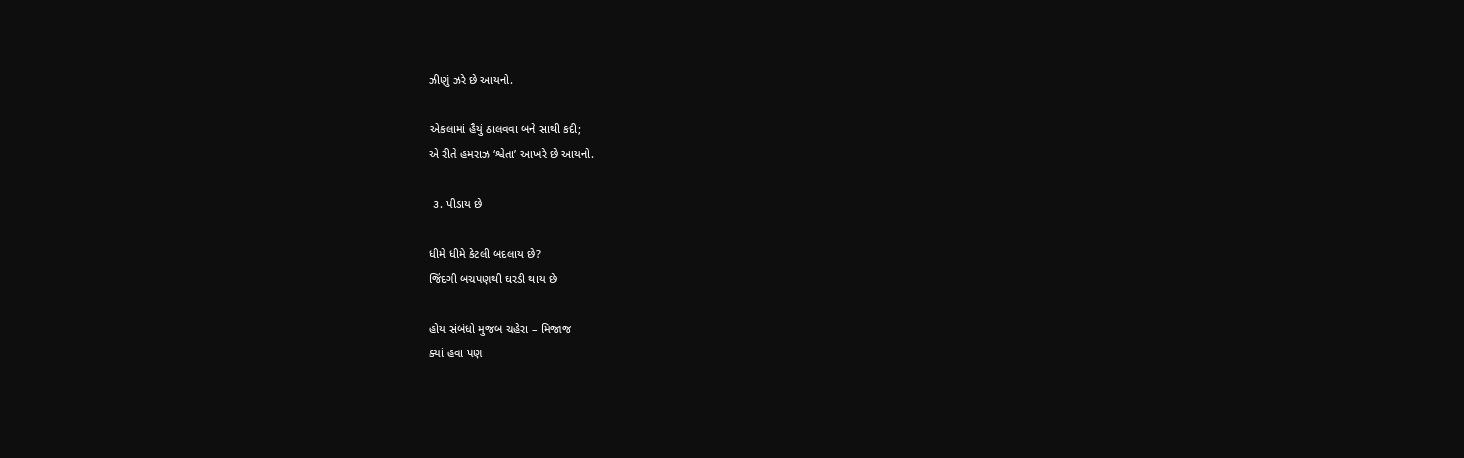ઝીણું ઝરે છે આયનો.

એકલામાં હૈયું ઠાલવવા બને સાથી કદી;
એ રીતે હમરાઝ ‘શ્વેતા’ આખરે છે આયનો.

 ૩. પીડાય છે

ધીમે ધીમે કેટલી બદલાય છે?
જિંદગી બચપણથી ઘરડી થાય છે

હોય સંબંધો મુજબ ચહેરા – મિજાજ
ક્યાં હવા પણ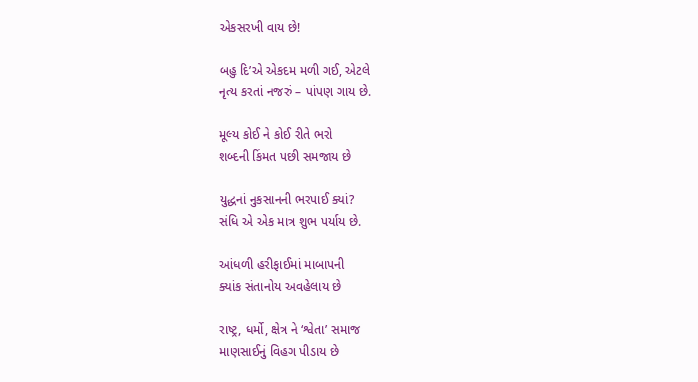એકસરખી વાય છે!

બહુ દિ’એ એકદમ મળી ગઈ, એટલે
નૃત્ય કરતાં નજરું – પાંપણ ગાય છે.

મૂલ્ય કોઈ ને કોઈ રીતે ભરો
શબ્દની કિંમત પછી સમજાય છે

યુદ્ધનાં નુકસાનની ભરપાઈ ક્યાં?
સંધિ એ એક માત્ર શુભ પર્યાય છે.

આંધળી હરીફાઈમાં માબાપની
ક્યાંક સંતાનોય અવહેલાય છે

રાષ્ટ્ર, ધર્મો, ક્ષેત્ર ને ‘શ્વેતા’ સમાજ
માણસાઈનું વિહગ પીડાય છે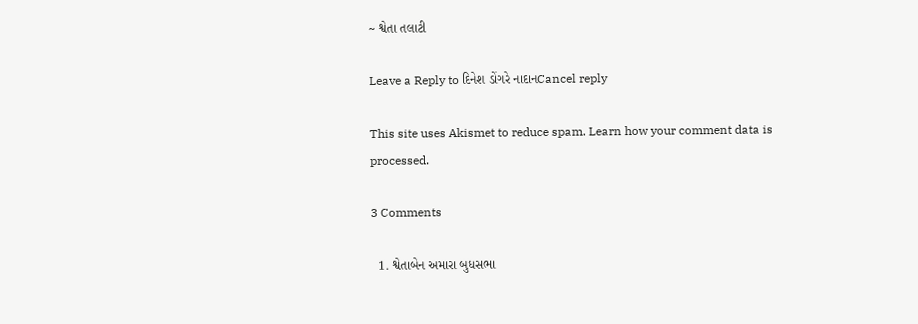~ શ્વેતા તલાટી

Leave a Reply to દિનેશ ડોંગરે નાદાનCancel reply

This site uses Akismet to reduce spam. Learn how your comment data is processed.

3 Comments

  1. શ્વેતાબેન અમારા બુધસભા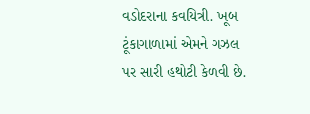વડોદરાના કવયિત્રી. ખૂબ ટૂંકાગાળામાં એમને ગઝલ પર સારી હથોટી કેળવી છે.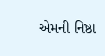એમની નિષ્ઠા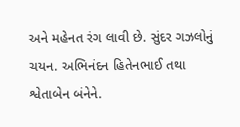અને મહેનત રંગ લાવી છે. સુંદર ગઝલોનું ચયન. અભિનંદન હિતેનભાઈ તથા શ્વેતાબેન બંનેને.